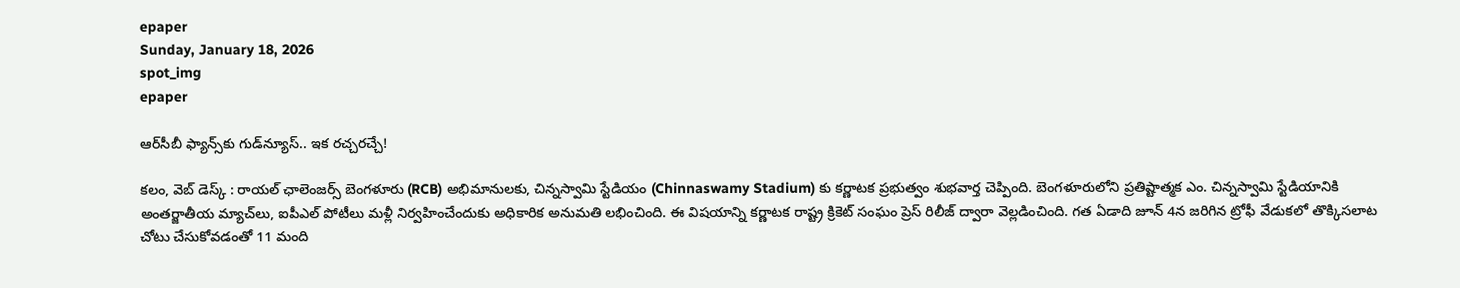epaper
Sunday, January 18, 2026
spot_img
epaper

ఆర్‌సీబీ ఫ్యాన్స్‌కు గుడ్‌న్యూస్.. ఇక రచ్చరచ్చే!

కలం, వెబ్ డెస్క్ : రాయల్ ఛాలెంజర్స్ బెంగళూరు (RCB) అభిమానులకు, చిన్నస్వామి స్టేడియం (Chinnaswamy Stadium) కు కర్ణాటక ప్రభుత్వం శుభవార్త చెప్పింది. బెంగళూరులోని ప్రతిష్టాత్మక ఎం. చిన్నస్వామి స్టేడియానికి అంతర్జాతీయ మ్యాచ్‌లు, ఐపీఎల్ పోటీలు మళ్లీ నిర్వహించేందుకు అధికారిక అనుమతి లభించింది. ఈ విషయాన్ని కర్ణాటక రాష్ట్ర క్రికెట్ సంఘం ప్రెస్ రిలీజ్ ద్వారా వెల్లడించింది. గత ఏడాది జూన్ 4న జరిగిన ట్రోఫీ వేడుకలో తొక్కిసలాట చోటు చేసుకోవడంతో 11 మంది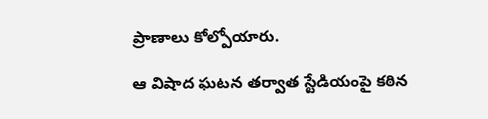ప్రాణాలు కోల్పోయారు.

ఆ విషాద ఘటన తర్వాత స్టేడియంపై కఠిన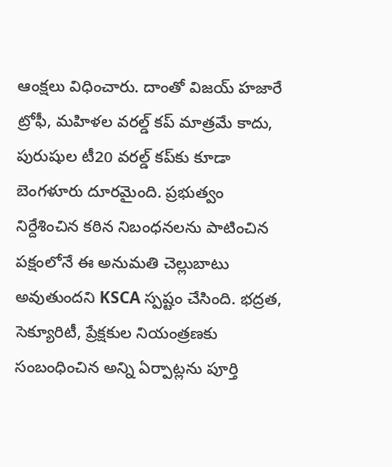ఆంక్షలు విధించారు. దాంతో విజయ్ హజారే ట్రోఫీ, మహిళల వరల్డ్ కప్ మాత్రమే కాదు, పురుషుల టీ20 వరల్డ్ కప్‌కు కూడా బెంగళూరు దూరమైంది. ప్రభుత్వం నిర్దేశించిన కఠిన నిబంధనలను పాటించిన పక్షంలోనే ఈ అనుమతి చెల్లుబాటు అవుతుందని KSCA స్పష్టం చేసింది. భద్రత, సెక్యూరిటీ, ప్రేక్షకుల నియంత్రణకు సంబంధించిన అన్ని ఏర్పాట్లను పూర్తి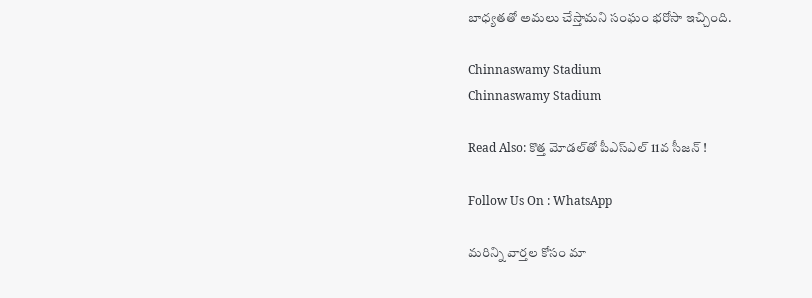బాధ్యతతో అమలు చేస్తామని సంఘం భరోసా ఇచ్చింది.

Chinnaswamy Stadium
Chinnaswamy Stadium

Read Also: కొత్త మోడల్‌తో పీఎస్ఎల్ 11వ సీజన్ !

Follow Us On : WhatsApp

మ‌రిన్ని వార్త‌ల కోసం మా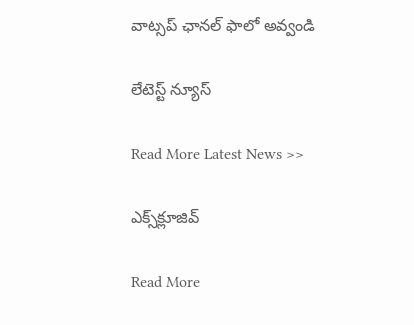వాట్స‌ప్ ఛాన‌ల్ ఫాలో అవ్వండి

లేటెస్ట్ న్యూస్‌

Read More Latest News >>

ఎక్స్‌క్లూజివ్‌

Read More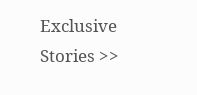Exclusive Stories >>